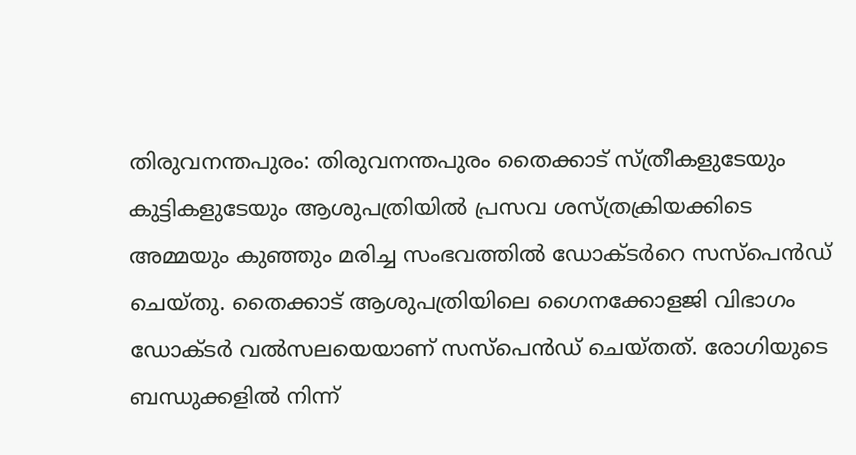തിരുവനന്തപുരം: തിരുവനന്തപുരം തൈക്കാട് സ്ത്രീകളുടേയും കുട്ടികളുടേയും ആശുപത്രിയില്‍ പ്രസവ ശസ്ത്രക്രിയക്കിടെ അമ്മയും കുഞ്ഞും മരിച്ച സംഭവത്തില്‍ ഡോക്ടര്‍റെ സസ്‌പെന്‍ഡ് ചെയ്തു. തൈക്കാട് ആശുപത്രിയിലെ ഗൈനക്കോളജി വിഭാഗം ഡോക്ടര്‍ വല്‍സലയെയാണ് സസ്‌പെന്‍ഡ് ചെയ്തത്. രോഗിയുടെ ബന്ധുക്കളില്‍ നിന്ന്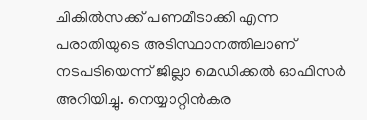ചികില്‍സക്ക് പണമീടാക്കി എന്ന പരാതിയുടെ അടിസ്ഥാനത്തിലാണ് നടപടിയെന്ന് ജില്ലാ മെഡിക്കല്‍ ഓഫിസര്‍ അറിയിച്ചു. നെയ്യാറ്റിന്‍കര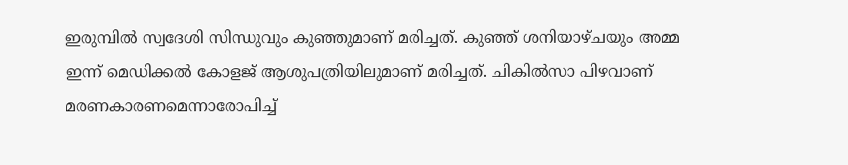ഇരുമ്പില്‍ സ്വദേശി സിന്ധുവും കുഞ്ഞുമാണ് മരിച്ചത്. കുഞ്ഞ് ശനിയാഴ്ചയും അമ്മ ഇന്ന് മെഡിക്കല്‍ കോളജ് ആശുപത്രിയിലുമാണ് മരിച്ചത്. ചികില്‍സാ പിഴവാണ് മരണകാരണമെന്നാരോപിച്ച്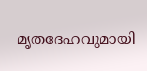മൃതദേഹവുമായി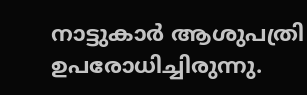നാട്ടുകാര്‍ ആശുപത്രി ഉപരോധിച്ചിരുന്നു.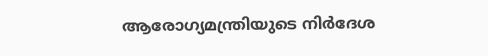ആരോഗ്യമന്ത്രിയുടെ നിര്‍ദേശ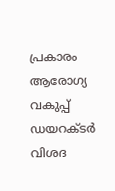പ്രകാരം ആരോഗ്യ വകുപ്പ് ഡയറക്ടര്‍ വിശദ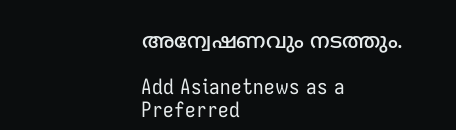അന്വേഷണവും നടത്തും.

Add Asianetnews as a Preferred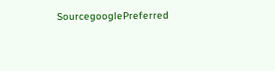SourcegooglePreferred